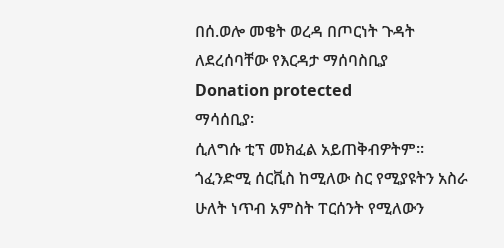በሰ.ወሎ መቄት ወረዳ በጦርነት ጉዳት ለደረሰባቸው የእርዳታ ማሰባስቢያ
Donation protected
ማሳሰቢያ፡
ሲለግሱ ቲፕ መክፈል አይጠቅብዎትም። ጎፈንድሚ ሰርቪስ ከሚለው ስር የሚያዩትን አስራ ሁለት ነጥብ አምስት ፐርሰንት የሚለውን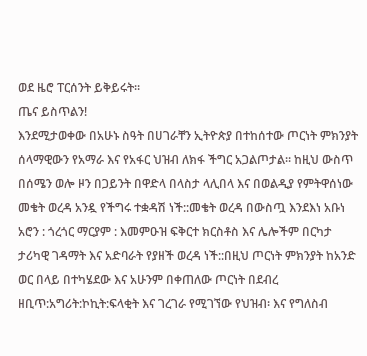ወደ ዜሮ ፐርሰንት ይቅይሩት።
ጤና ይስጥልን!
እንደሚታወቀው በአሁኑ ስዓት በሀገራቸን ኢትዮጵያ በተከሰተው ጦርነት ምክንያት ሰላማዊውን የአማራ እና የአፋር ህዝብ ለክፋ ችግር አጋልጦታል። ከዚህ ውስጥ በሰሜን ወሎ ዞን በጋይንት በዋድላ በላስታ ላሊበላ እና በወልዲያ የምትዋሰነው መቄት ወረዳ አንዷ የችግሩ ተቋዳሽ ነች::መቄት ወረዳ በውስጧ እንደእነ አቡነ አሮን : ጎረጎር ማርያም : እመምዑዝ ፍቅርተ ክርስቶስ እና ሌሎችም በርካታ ታሪካዊ ገዳማት እና አድባራት የያዘች ወረዳ ነች::በዚህ ጦርነት ምክንያት ከአንድ ወር በላይ በተካሄደው እና አሁንም በቀጠለው ጦርነት በደብረ ዘቢጥ:አግሪት:ኮኪት:ፍላቂት እና ገረገራ የሚገኘው የህዝብ፡ እና የግለስብ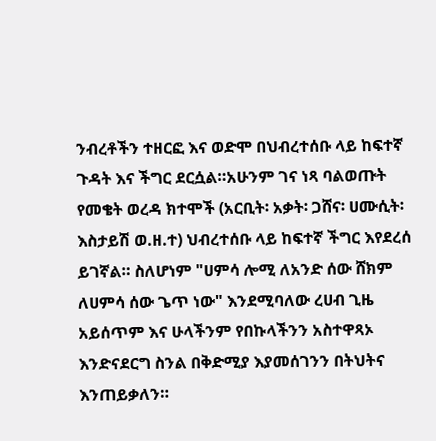ንብረቶችን ተዘርፎ እና ወድሞ በህብረተሰቡ ላይ ከፍተኛ ጉዳት እና ችግር ደርሷል።አሁንም ገና ነጻ ባልወጡት የመቄት ወረዳ ክተሞች (አርቢት፡ አቃት፡ ጋሸና፡ ሀሙሲት፡ እስታይሽ ወ.ዘ.ተ) ህብረተሰቡ ላይ ከፍተኛ ችግር እየደረሰ ይገኛል። ስለሆነም "ሀምሳ ሎሚ ለአንድ ሰው ሸክም ለሀምሳ ሰው ጌጥ ነው" እንደሚባለው ረሀብ ጊዜ አይሰጥም እና ሁላችንም የበኩላችንን አስተዋጻኦ እንድናደርግ ስንል በቅድሚያ እያመሰገንን በትህትና እንጠይቃለን።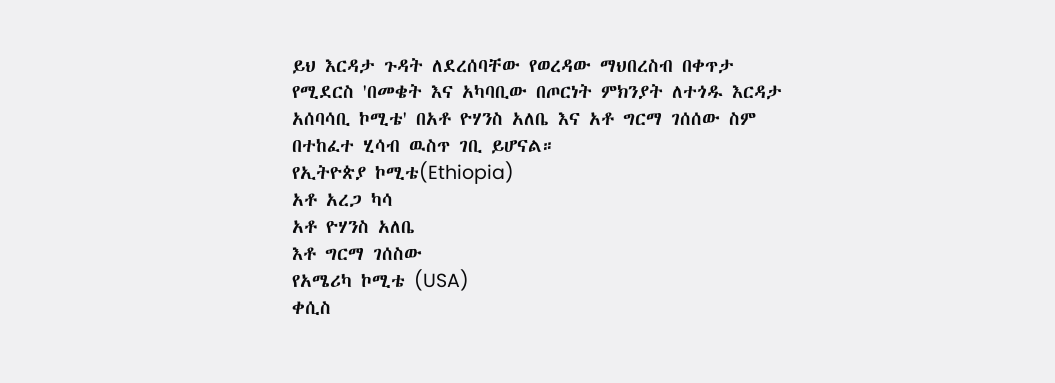ይህ እርዳታ ጉዳት ለደረሰባቸው የወረዳው ማህበረስብ በቀጥታ የሚደርስ 'በመቄት እና አካባቢው በጦርነት ምክንያት ለተጎዱ እርዳታ አሰባሳቢ ኮሚቴ' በአቶ ዮሃንስ አለቤ እና አቶ ግርማ ገሰሰው ስም በተከፈተ ሂሳብ ዉስጥ ገቢ ይሆናል።
የኢትዮጵያ ኮሚቴ(Ethiopia)
አቶ አረጋ ካሳ
አቶ ዮሃንስ አለቤ
እቶ ግርማ ገሰስው
የአሜሪካ ኮሚቴ (USA)
ቀሲስ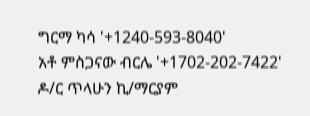ግርማ ካሳ '+1240-593-8040'
አቶ ምስጋናው ብርሌ '+1702-202-7422'
ዶ/ር ጥላሁን ኪ/ማርያም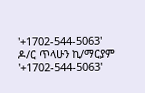'+1702-544-5063'
ዶ/ር ጥላሁን ኪ/ማርያም '+1702-544-5063'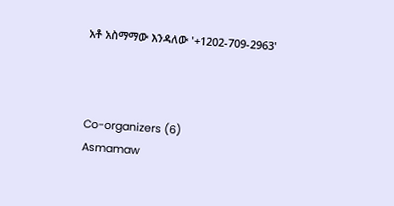አቶ አስማማው እንዳለው '+1202-709-2963'



Co-organizers (6)
Asmamaw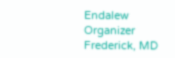Endalew
Organizer
Frederick, MD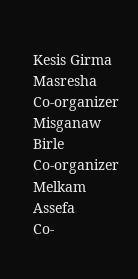Kesis Girma Masresha
Co-organizer
Misganaw Birle
Co-organizer
Melkam Assefa
Co-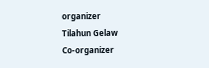organizer
Tilahun Gelaw
Co-organizer